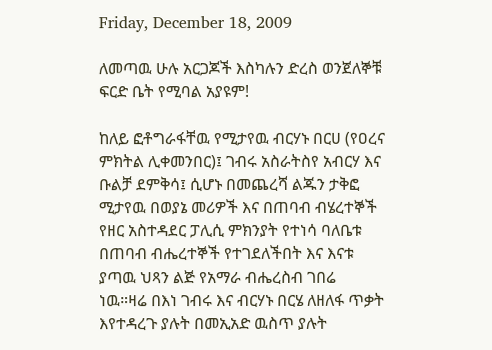Friday, December 18, 2009

ለመጣዉ ሁሉ አርጋጆች እስካሉን ድረስ ወንጀለኞቹ ፍርድ ቤት የሚባል አያዩም!

ከለይ ፎቶግራፋቸዉ የሚታየዉ ብርሃኑ በርሀ (የዐረና ምክትል ሊቀመንበር)፤ ገብሩ አስራትስየ አብርሃ እና ቡልቻ ደምቅሳ፤ ሲሆኑ በመጨረሻ ልጁን ታቅፎ ሚታየዉ በወያኔ መሪዎች እና በጠባብ ብሄረተኞች የዘር አስተዳደር ፓሊሲ ምክንያት የተነሳ ባለቤቱ በጠባብ ብሔረተኞች የተገደለችበት እና እናቱ ያጣዉ ህጻን ልጅ የአማራ ብሔረስብ ገበሬ ነዉ።ዛሬ በእነ ገብሩ እና ብርሃኑ በርሄ ለዘለፋ ጥቃት እየተዳረጉ ያሉት በመኢአድ ዉስጥ ያሉት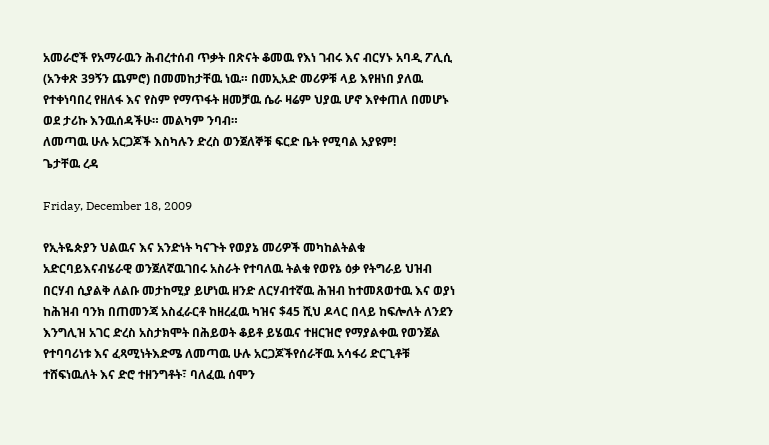አመራሮች የአማራዉን ሕብረተሰብ ጥቃት በጽናት ቆመዉ የእነ ገብሩ እና ብርሃኑ አባዲ ፖሊሲ (አንቀጽ 39ኝን ጨምሮ) በመመከታቸዉ ነዉ። በመኢአድ መሪዎቹ ላይ እየዘነበ ያለዉ የተቀነባበረ የዘለፋ እና የስም የማጥፋት ዘመቻዉ ሴራ ዛሬም ህያዉ ሆኖ እየቀጠለ በመሆኑ ወደ ታሪኩ እንዉሰዳችሁ። መልካም ንባብ።
ለመጣዉ ሁሉ አርጋጆች እስካሉን ድረስ ወንጀለኞቹ ፍርድ ቤት የሚባል አያዩም!
ጌታቸዉ ረዳ

Friday, December 18, 2009

የኢትዬጵያን ህልዉና እና አንድነት ካናጉት የወያኔ መሪዎች መካከልትልቁ አድርባይእናብሄራዊ ወንጀለኛዉገበሩ አስራት የተባለዉ ትልቁ የወየኔ ዕቃ የትግራይ ህዝብ በርሃብ ሲያልቅ ለልቡ መታከሚያ ይሆነዉ ዘንድ ለርሃብተኛዉ ሕዝብ ከተመጸወተዉ እና ወያነ ከሕዝብ ባንክ በጠመንጃ አስፈራርቶ ከዘረፈዉ ካዝና $45 ሺህ ዶላር በላይ ከፍሎለት ለንደን እንግሊዝ አገር ድረስ አስታክሞት በሕይወት ቆይቶ ይሄዉና ተዘርዝሮ የማያልቀዉ የወንጀል የተባባሪነቱ እና ፈጻሚነትእድሜ ለመጣዉ ሁሉ አርጋጆችየሰራቸዉ አሳፋሪ ድርጊቶቹ ተሸፍነዉለት እና ድሮ ተዘንግቶት፣ ባለፈዉ ሰሞን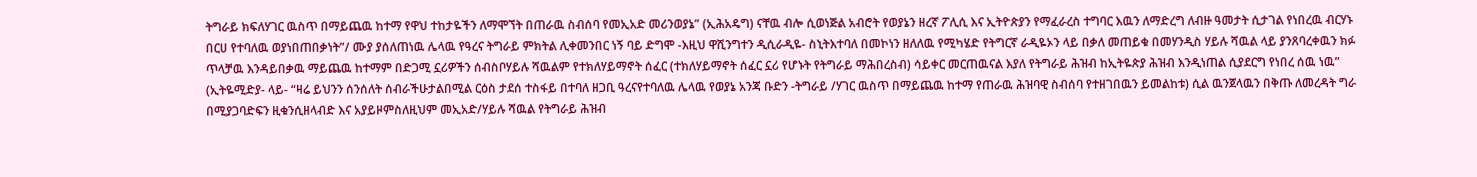ትግራይ ክፍለሃገር ዉስጥ በማይጨዉ ከተማ የዋህ ተከታዬችን ለማሞኘት በጠራዉ ስብሰባ የመኢአድ መሪንወያኔ” (ኢሕአዴግ) ናቸዉ ብሎ ሲወነጅል አብሮት የወያኔን ዘረኛ ፖሊሲ እና ኢትዮጵያን የማፈራረስ ተግባር እዉን ለማድረግ ለብዙ ዓመታት ሲታገል የነበረዉ ብርሃኑ በርሀ የተባለዉ ወያነበጠበቃነት”/ ሙያ ያሰለጠነዉ ሌላዉ የዓረና ትግራይ ምክትል ሊቀመንበር ነኝ ባይ ድግሞ -እዚህ ዋሺንግተን ዲሲራዲዬ- ስኒትእተባለ በመኮነን ዘለለዉ የሚካሄድ የትግርኛ ራዲዬኦን ላይ በቃለ መጠይቁ በመሃንዲስ ሃይሉ ሻዉል ላይ ያንጸባረቀዉን ክፉ ጥላቻዉ እንዳይበቃዉ ማይጨዉ ከተማም በድጋሚ ኗሪዎችን ሰብስቦሃይሉ ሻዉልም የተክለሃይማኖት ሰፈር (ተክለሃይማኖት ሰፈር ኗሪ የሆኑት የትግራይ ማሕበረስብ) ሳይቀር መርጠዉናል እያለ የትግራይ ሕዝብ ከኢትዬጵያ ሕዝብ እንዲነጠል ሲያደርግ የነበረ ሰዉ ነዉ” (ኢትዬሚድያ- ላይ- “ዛሬ ይህንን ሰንሰለት ሰብራችሁታልበሚል ርዕስ ታደሰ ተስፋይ በተባለ ዘጋቢ ዓረናየተባለዉ ሌላዉ የወያኔ አንጃ ቡድን -ትግራይ /ሃገር ዉስጥ በማይጨዉ ከተማ የጠራዉ ሕዝባዊ ስብሰባ የተዘገበዉን ይመልከቱ) ሲል ዉንጀላዉን በቅጡ ለመረዳት ግራ በሚያጋባድፍን ዚቁንሲዘላብድ እና አያይዞምስለዚህም መኢአድ/ሃይሉ ሻዉል የትግራይ ሕዝብ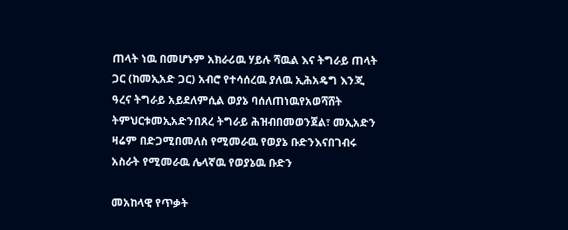ጠላት ነዉ በመሆኑም አክራሪዉ ሃይሉ ሻዉል እና ትግራይ ጠላት ጋር (ከመኢአድ ጋር) አብሮ የተሳሰረዉ ያለዉ ኢሕአዴግ እንጂ ዓረና ትግራይ አይደለምሲል ወያኔ ባሰለጠነዉየአወሻሸት ትምህርቱመኢአድንበጸረ ትግራይ ሕዝብበመወንጀል፣ መኢአድን ዛሬም በድጋሚበመለስ የሚመራዉ የወያኔ ቡድንእናበገብሩ አስራት የሚመራዉ ሌላኛዉ የወያኔዉ ቡድን

መአከላዊ የጥቃት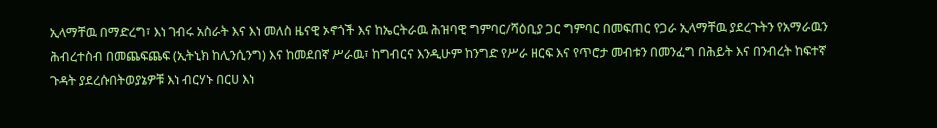ኢላማቸዉ በማድረግ፣ እነ ገብሩ አስራት እና እነ መለስ ዜናዊ ኦኖጎች እና ከኤርትራዉ ሕዝባዊ ግምባር/ሻዕቢያ ጋር ግምባር በመፍጠር የጋራ ኢላማቸዉ ያደረጉትን የአማራዉን ሕብረተስብ በመጨፍጨፍ (ኢትኒክ ከሊንሲንግ) እና ከመደበኛ ሥራዉ፣ ከግብርና እንዲሁም ከንግድ የሥራ ዘርፍ እና የጥሮታ መብቱን በመንፈግ በሕይት እና በንብረት ከፍተኛ ጉዳት ያደረሱበትወያኔዎቹ እነ ብርሃኑ በርሀ እነ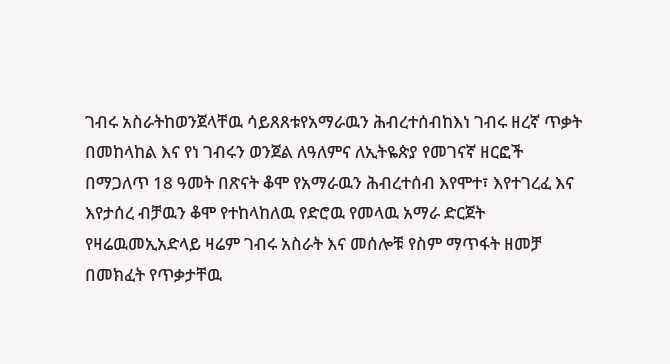ገብሩ አስራትከወንጀላቸዉ ሳይጸጸቱየአማራዉን ሕብረተሰብከእነ ገብሩ ዘረኛ ጥቃት በመከላከል እና የነ ገብሩን ወንጀል ለዓለምና ለኢትዬጵያ የመገናኛ ዘርፎች በማጋለጥ 18 ዓመት በጽናት ቆሞ የአማራዉን ሕብረተሰብ እየሞተ፣ እየተገረፈ እና እየታሰረ ብቻዉን ቆሞ የተከላከለዉ የድሮዉ የመላዉ አማራ ድርጀት የዛሬዉመኢአድላይ ዛሬም ገብሩ አስራት እና መሰሎቹ የስም ማጥፋት ዘመቻ በመክፈት የጥቃታቸዉ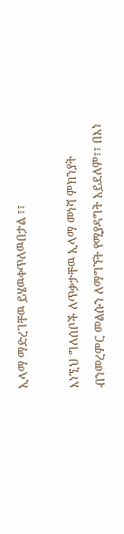ኢላማ ማድረገቸዉ ይሄዉቀጥለዉበታል ፣፣

እነኚህ ግለሰቦች ለጥቃታቸዉ ኢላማ መነሻ ምክንያት ብንመረምር መልሱን ለማግኘት የሚያዳግት አይደለም፣፣ በእነ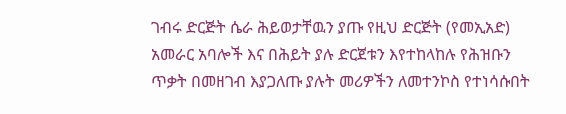ገብሩ ድርጅት ሴራ ሕይወታቸዉን ያጡ የዚህ ድርጅት (የመኢአድ) አመራር አባሎች እና በሕይት ያሉ ድርጀቱን እየተከላከሉ የሕዝቡን ጥቃት በመዘገብ እያጋለጡ ያሉት መሪዎችን ለመተንኮስ የተነሳሱበት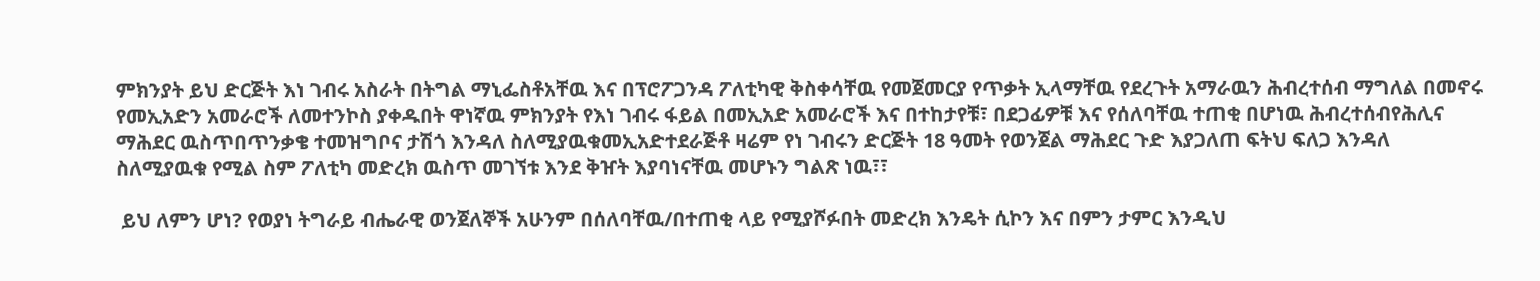ምክንያት ይህ ድርጅት እነ ገብሩ አስራት በትግል ማኒፌስቶአቸዉ እና በፕሮፖጋንዳ ፖለቲካዊ ቅስቀሳቸዉ የመጀመርያ የጥቃት ኢላማቸዉ የደረጉት አማራዉን ሕብረተሰብ ማግለል በመኖሩ የመኢአድን አመራሮች ለመተንኮስ ያቀዱበት ዋነኛዉ ምክንያት የእነ ገብሩ ፋይል በመኢአድ አመራሮች እና በተከታየቹ፣ በደጋፊዎቹ እና የሰለባቸዉ ተጠቂ በሆነዉ ሕብረተሰብየሕሊና ማሕደር ዉስጥበጥንቃቄ ተመዝግቦና ታሽጎ እንዳለ ስለሚያዉቁመኢአድተደራጅቶ ዛሬም የነ ገብሩን ድርጅት 18 ዓመት የወንጀል ማሕደር ጉድ እያጋለጠ ፍትህ ፍለጋ እንዳለ ስለሚያዉቁ የሚል ስም ፖለቲካ መድረክ ዉስጥ መገኘቱ እንደ ቅዠት እያባነናቸዉ መሆኑን ግልጽ ነዉ፣፣

 ይህ ለምን ሆነ? የወያነ ትግራይ ብሔራዊ ወንጀለኞች አሁንም በሰለባቸዉ/በተጠቂ ላይ የሚያሾፉበት መድረክ እንዴት ሲኮን እና በምን ታምር እንዲህ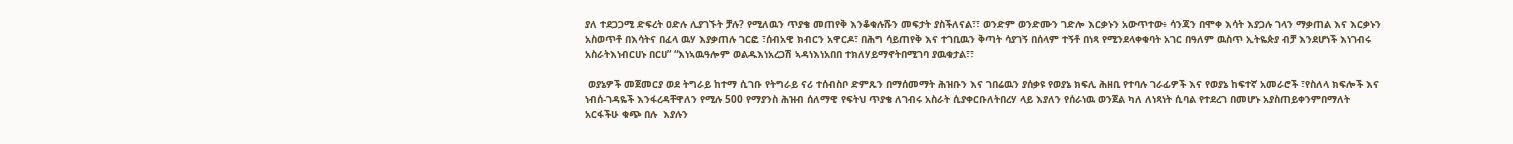ያለ ተደጋጋሚ ድፍረት ዐድሉ ሊያገኙት ቻሉ? የሚለዉን ጥያቄ መጠየቅ እንቆቁሉሹን መፍታት ያስችለናል፣፣ ወንድም ወንድሙን ገድሎ እርቃኑን አውጥተው፥ ሳንጃን በሞቀ እሳት እያጋሉ ገላን ማቃጠል እና እርቃኑን አስወጥቶ በእሳትና በፈላ ዉሃ እያቃጠሉ ገርፎ ፣ሰብአዊ ክብርን አዋርዶ፣ በሕግ ሳይጠየቅ እና ተገቢዉን ቅጣት ሳያገኝ በሰላም ተኝቶ በነጻ የሚንደላቀቁባት አገር በዓለም ዉስጥ ኢትዬጵያ ብቻ እንደሆነች እነገብሩ አስራትእነብርሀኑ በርሀ” “እነኣዉዓሎም ወልዱእነአረጋሽ ኣዳነእነአበበ ተክለሃይማኖትበሚገባ ያዉቁታል፣፣

 ወያኔዎች መጀመርያ ወደ ትግራይ ከተማ ሲገቡ የትግራይ ናሪ ተሰብስቦ ድምጹን በማሰመማት ሕዝቡን እና ገበሬዉን ያሰቃዩ የወያኔ ክፍሊ ሕዘቢ የተባሉ ገራፊዎች እና የወያኔ ከፍተኛ አመራሮች ፣የስለላ ክፍሎች እና ነብሰ-ገዳዬች እንፋረዳቸዋለን የሚሉ 500 የማያንስ ሕዝብ ሰለማዊ የፍትህ ጥያቄ ለገብሩ አስራት ሲያቀርቡለትበረሃ ላይ እያለን የሰራነዉ ወንጀል ካለ ለነጻነት ሲባል የተደረገ በመሆኑ አያስጠይቀንምበማለት አርፋችሁ ቁጭ በሉ  እያሉን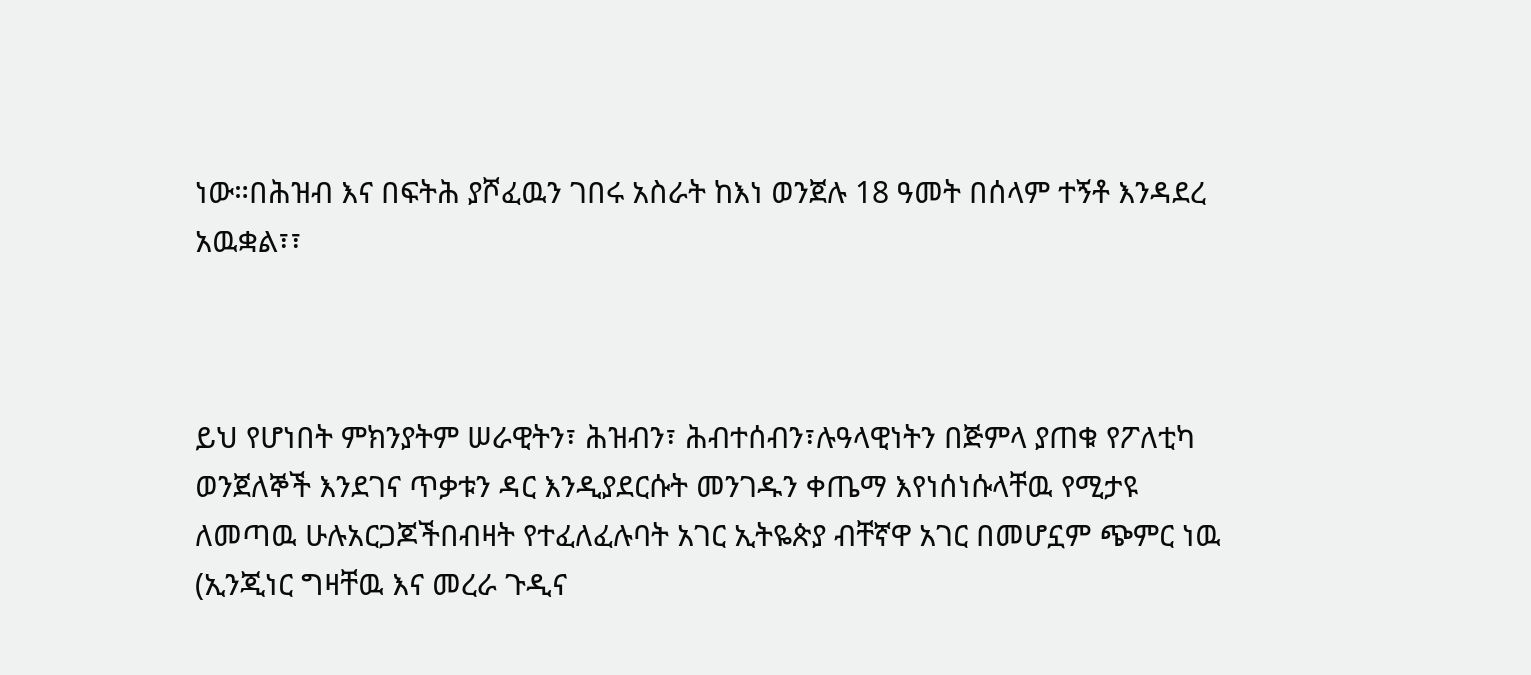ነው።በሕዝብ እና በፍትሕ ያሾፈዉን ገበሩ አስራት ከእነ ወንጀሉ 18 ዓመት በሰላም ተኝቶ እንዳደረ አዉቋል፣፣



ይህ የሆነበት ምክንያትም ሠራዊትን፣ ሕዝብን፣ ሕብተሰብን፣ሉዓላዊነትን በጅምላ ያጠቁ የፖለቲካ ወንጀለኞች እንደገና ጥቃቱን ዳር እንዲያደርሱት መንገዱን ቀጤማ እየነሰነሱላቸዉ የሚታዩ ለመጣዉ ሁሉአርጋጆችበብዛት የተፈለፈሉባት አገር ኢትዬጵያ ብቸኛዋ አገር በመሆኗም ጭምር ነዉ (ኢንጂነር ግዛቸዉ እና መረራ ጉዲና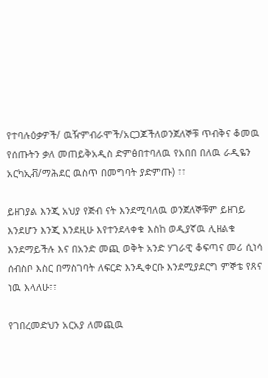የተባሉዕቃዎች/ ዉዥምብራሞች/አርጋጆችለወንጀለኞቹ ጥብቅና ቆመዉ የሰጡትን ቃለ መጠይቅአዲስ ድምፅበተባለዉ የአበበ በለዉ ራዲዬን አርካኢቭ/ማሕደር ዉስጥ በመግባት ያድምጡ) ፣፣

ይዘገያል እንጂ አህያ የጅብ ናት እንደሚባለዉ ወንጀለኞቹም ይዘገይ እንደሆን እንጂ እንደዚሁ እየተንደላቀቁ እስከ ወዲያኛዉ ሊዘልቁ እንደማይችሉ እና በአንድ መጪ ወቅት አንድ ሃገራዊ ቆፍጣና መሪ ሲነሳ ሰብስቦ እስር በማስገባት ለፍርድ እንዲቀርቡ እንደሚያደርግ ምኞቴ የጸና ነዉ እላለሁ፣፣

የገበረመድህን አርአያ ለመጪዉ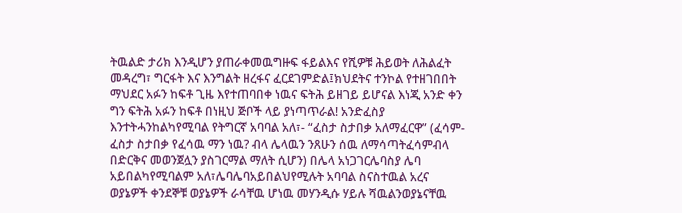ትዉልድ ታሪክ እንዲሆን ያጠራቀመዉግዙፍ ፋይልእና የሺዎቹ ሕይወት ለሕልፈት መዳረግ፣ ግርፋት እና እንግልት ዘረፋና ፈርደገምድል፤ክህደትና ተንኮል የተዘገበበት ማህደር አፉን ከፍቶ ጊዜ እየተጠባበቀ ነዉና ፍትሕ ይዘገይ ይሆናል እነጂ አንድ ቀን ግን ፍትሕ አፉን ከፍቶ በነዚህ ጅቦች ላይ ያነጣጥራል! አንድፈስያ እንተትሓንከልካየሚባል የትግርኛ አባባል አለ፣- “ፈስታ ስታበቃ አለማፈርዋ” (ፈሳም- ፈስታ ስታበቃ የፈሳዉ ማን ነዉ? ብላ ሌላዉን ንጸሁን ሰዉ ለማሳጣትፈሳምብላ በድርቅና መወንጀሏን ያስገርማል ማለት ሲሆን) በሌላ አነጋገርሌባስያ ሌባ አይበልካየሚባልም አለ፣ሌባሌባአይበልህየሚሉት አባባል ስናስተዉል አረና ወያኔዎች ቀንደኞቹ ወያኔዎች ራሳቸዉ ሆነዉ መሃንዲሱ ሃይሉ ሻዉልንወያኔናቸዉ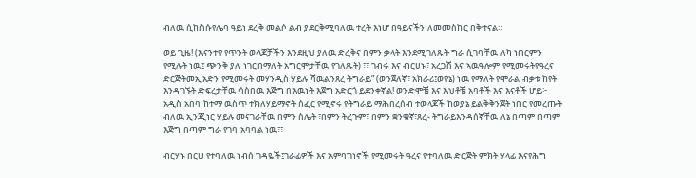ብለዉ ሲከስሱየሌባ ዓይነ ደረቅ መልሶ ልብ ያደርቅሚባለዉ ተረት እነሆ በዓይናችን ለመመስከር በቅተናል።

ወይ ጊዜ! (እናንተየ የጥንት ወላጆቻችን እንደዚህ ያለዉ ድረቅና በምን ቃላት እንደሚገለጹት ግራ ሲገባቸዉ ለካ ነበርምን የሚሉት ነዉ፤ ጭንቅ ያለ ነገርበማለት አግርሞታቸዉ የገለጹት) ፣፣ ገብሩ እና ብርሀኑ፣ አረጋሽ እና ኣዉዓሎም የሚመሩትየዓረና ድርጅትመኢአድን የሚመሩት መሃንዲስ ሃይሉ ሻዉልንጸረ ትግራይ” (ወንጀለኛ፣ አክራሪ፤ወየኔ) ነዉ የማለት የሞራል ብቃቱ ከየት እንዳገኙት ድፍረታቸዉ ሳስበዉ እጅግ በእዉነት እጀግ አድርጎ ይደንቀኛል! ወንድሞቼ እና እህቶቼ አባቶች እና እናቶች ሆይ፦ አዲስ አበባ ከተማ ዉስጥ ተክለሃይማኖት ሰፈር የሚኖሩ የትግራይ ማሕበረሰብ ተወላጆች ከወያኔ ይልቅቅንጀት ነበር የመረጡት ብለዉ ኢንጂነር ሃይሉ መናገራቸዉ በምን ስሌት ፣በምን ትረጉም፣ በምን ቋንቁኛ፣ጸረ- ትግራይእንዳሰኛቸዉ ለኔ በጣም በጣም እጅግ በጣም ግራ የገባ አባባል ነዉ፣፣

ብርሃኑ በርሀ የተባለዉ ነብሰ ገዳዬች፤ገራፊዎች እና አምባገነኖች የሚመሩት ዓረና የተባለዉ ድርጅት ምክት ሃላፊ እናየሕግ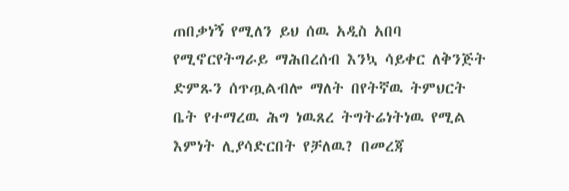ጠበቃነኝ የሚለን ይህ ሰዉ አዲስ አበባ የሚኖርየትግራይ ማሕበረሰብ እንኳ ሳይቀር ለቅንጅት ድምጹን ሰጥጧልብሎ ማለት በየትኛዉ ትምህርት ቤት የተማረዉ ሕግ ነዉጸረ ትግትሬነትነዉ የሚል እምነት ሊያሳድርበት የቻለዉ? በመረጃ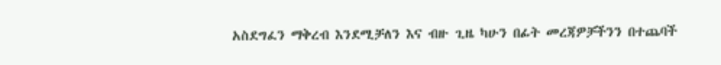አስደግፈን ማቅረብ እንደሚቻለን እና ብዙ ጊዜ ካሁን በፊት መረጃዎቻችንን በተጨባች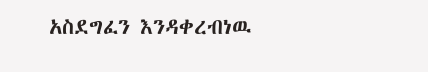አስደግፈን እንዳቀረብነዉ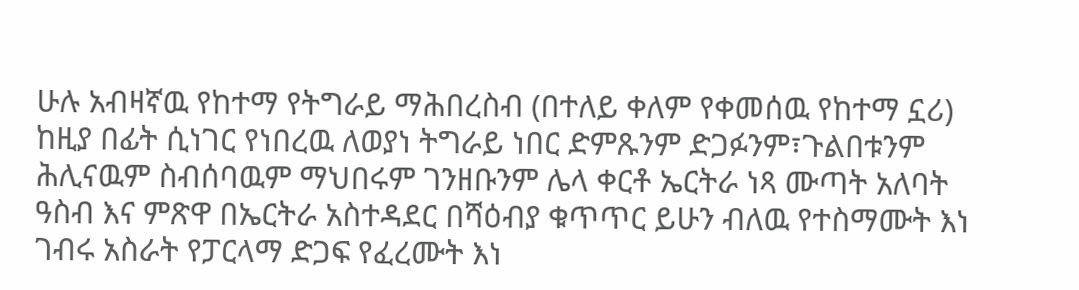ሁሉ አብዛኛዉ የከተማ የትግራይ ማሕበረስብ (በተለይ ቀለም የቀመሰዉ የከተማ ኗሪ) ከዚያ በፊት ሲነገር የነበረዉ ለወያነ ትግራይ ነበር ድምጹንም ድጋፉንም፣ጉልበቱንም ሕሊናዉም ስብሰባዉም ማህበሩም ገንዘቡንም ሌላ ቀርቶ ኤርትራ ነጻ ሙጣት አለባት ዓስብ እና ምጽዋ በኤርትራ አስተዳደር በሻዕብያ ቁጥጥር ይሁን ብለዉ የተስማሙት እነ ገብሩ አስራት የፓርላማ ድጋፍ የፈረሙት እነ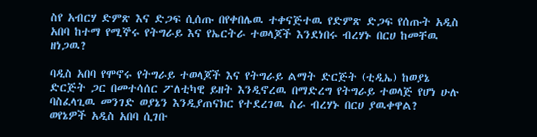ስየ አብርሃ ድምጽ እና ድጋፍ ሲሰጡ በየቀበሌዉ ተቀናጅተዉ የድምጽ ድጋፍ የሰጡት አዲስ አበባ ከተማ የሚኞሩ የትግራይ እና የኤርትራ ተወላጆች እንደነበሩ ብረሃኑ በርሀ ከመቸዉ ዘነጋዉ?

ባዲስ አበባ የሞኖሩ የትግራይ ተወላጆች እና የትግራይ ልማት ድርጅት (ቲዲኤ) ከወያኔ ድርጅት ጋር በመተሳሰር ፖለቲካዊ ይዘት እንዲኖረዉ በማድረግ የትግራይ ተወላጅ የሆነ ሁሉ ባስፈላጊዉ መንገድ ወያኔን እንዲያጠናክር የተደረገዉ ስራ ብረሃኑ በርሀ ያዉቀዋል? ወየኔዎች አዲስ አበባ ሲገቡ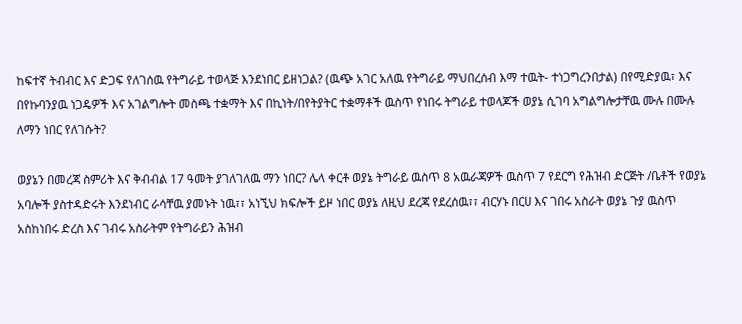ከፍተኛ ትብብር እና ድጋፍ የለገሰዉ የትግራይ ተወላጅ እንደነበር ይዘነጋል? (ዉጭ አገር አለዉ የትግራይ ማህበረሰብ እማ ተዉት- ተነጋግረንበታል) በየሚድያዉ፣ እና በየኩባንያዉ ነጋዴዎች እና አገልግሎት መስጫ ተቋማት እና በኪነት/በየትያትር ተቋማቶች ዉስጥ የነበሩ ትግራይ ተወላጆች ወያኔ ሲገባ አግልግሎታቸዉ ሙሉ በሙሉ ለማን ነበር የለገሱት?

ወያኔን በመረጃ ስምሪት እና ቅብብል 17 ዓመት ያገለገለዉ ማን ነበር? ሌላ ቀርቶ ወያኔ ትግራይ ዉስጥ 8 አዉራጃዎች ዉስጥ 7 የደርግ የሕዝብ ድርጅት /ቤቶች የወያኔ አባሎች ያስተዳድሩት እንደነብር ራሳቸዉ ያመኑት ነዉ፣፣ አነኚህ ክፍሎች ይዞ ነበር ወያኔ ለዚህ ደረጃ የደረሰዉ፣፣ ብርሃኑ በርሀ እና ገበሩ አስራት ወያኔ ጉያ ዉስጥ አስከነበሩ ድረስ እና ገብሩ አስራትም የትግራይን ሕዝብ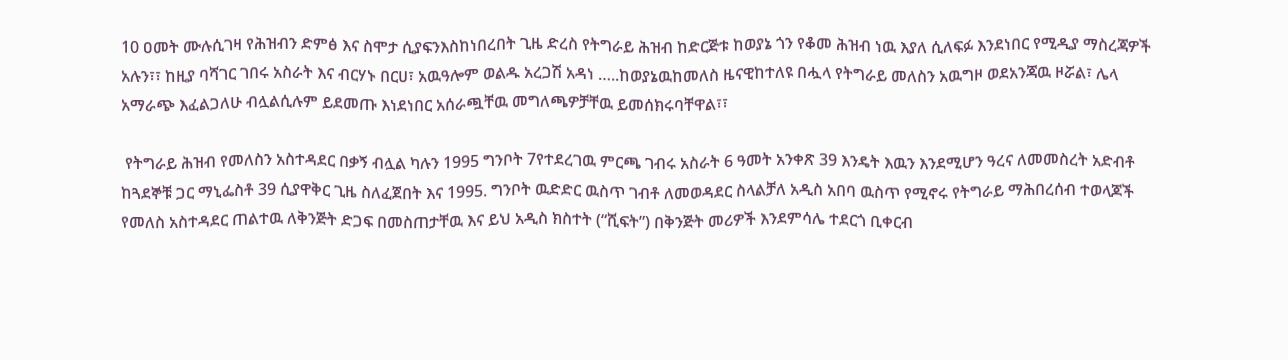10 ዐመት ሙሉሲገዛ የሕዝብን ድምፅ እና ስሞታ ሲያፍንእስከነበረበት ጊዜ ድረስ የትግራይ ሕዝብ ከድርጅቱ ከወያኔ ጎን የቆመ ሕዝብ ነዉ እያለ ሲለፍፉ እንደነበር የሚዲያ ማስረጃዎች አሉን፣፣ ከዚያ ባሻገር ገበሩ አስራት እና ብርሃኑ በርሀ፣ አዉዓሎም ወልዱ አረጋሽ አዳነ …..ከወያኔዉከመለስ ዜናዊከተለዩ በሗላ የትግራይ መለስን አዉግዞ ወደአንጃዉ ዞሯል፣ ሌላ አማራጭ እፈልጋለሁ ብሏልሲሉም ይደመጡ እነደነበር አሰራጯቸዉ መግለጫዎቻቸዉ ይመሰክሩባቸዋል፣፣

 የትግራይ ሕዝብ የመለስን አስተዳደር በቃኝ ብሏል ካሉን 1995 ግንቦት 7የተደረገዉ ምርጫ ገብሩ አስራት 6 ዓመት አንቀጽ 39 እንዴት እዉን እንደሚሆን ዓረና ለመመስረት አድብቶ ከጓደኞቹ ጋር ማኒፌስቶ 39 ሲያዋቅር ጊዜ ስለፈጀበት እና 1995. ግንቦት ዉድድር ዉስጥ ገብቶ ለመወዳደር ስላልቻለ አዲስ አበባ ዉስጥ የሚኖሩ የትግራይ ማሕበረሰብ ተወላጆች የመለስ አስተዳደር ጠልተዉ ለቅንጅት ድጋፍ በመስጠታቸዉ እና ይህ አዲስ ክስተት (“ሺፍት”) በቅንጅት መሪዎች እንደምሳሌ ተደርጎ ቢቀርብ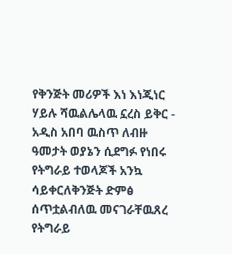የቅንጅት መሪዎች እነ እነጂነር ሃይሉ ሻዉልሌላዉ ኗረስ ይቅር - አዲስ አበባ ዉስጥ ለብዙ ዓመታት ወያኔን ሲደግፉ የነበሩ የትግራይ ተወላጆች አንኳ ሳይቀርለቅንጅት ድምፅ ሰጥቷልብለዉ መናገራቸዉጸረ የትግራይ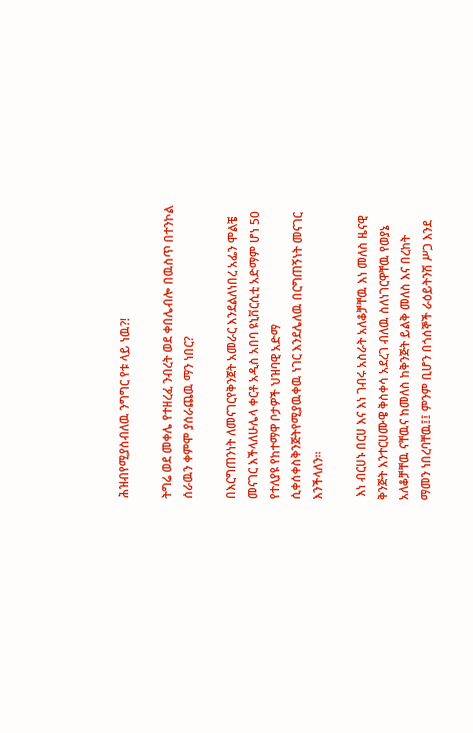ሕዝብየሚያስብለዉ ንግግር የቱ ላይ ነዉ?!

ትግሬ ወደ መቀሌ የተዘረፈ ንብረት ወደ ቀበሌብሎ በዉስጥ በተንኮል ሰራዉን ቀምሞ ያሰራጨዉ ማን ነበር?

በእርግጠንነት ለመናገርየቅንጀት አመራር እንደልለነበረ አፌን ሞልቼ መናገር እችላለሁሌላ ቀርቶ አዲስ አበባ ዩኒቨርሲቲ አድማም ሆነ 50 የተለያዩ የከተማዋ ቦታዎች ህዝባዊ አድማ ሲቀሰቀስቅንጅትየሚያዉቀዉ ነገር እንደሌለዉ በርግጠኝነት መናገር እንችላለን።

 እነ ብርሀኑ በርሀ እና እነ ገብሩ አስራት አለቆቻቸዉ እነ መለስ ዜናዊ ቅንጅት እንተርሀሙዌ ቅስቀሳ አደረገ ብለዉ ስለነገርዋቸዉ የወያኔ አለቆቻቸዉ ናቸዉና ከመለስ ከቅንጅት ይልቅ መለስ እና በረከት ማመን ነበረባቸዉ፤፤ ምንም ቢሆን በጎሰኞች ራዕይትንሽ ሥጋ እንደ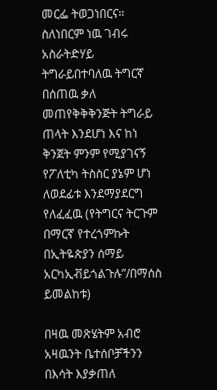መርፌ ትወጋነበርና። ስለነበርም ነዉ ገብሩ አስራትድሃይ ትግራይበተባለዉ ትግርኛ በሰጠዉ ቃለ መጠየቅቅቅንጅት ትግራይ ጠላት እንደሆነ እና ከነ ቅንጀት ምንም የሚያገናኝ የፖለቲካ ትስስር ያኔም ሆነ ለወደፊቱ እንደማያደርግ የለፈፈዉ (የትግርና ትርጉም በማርኛ የተረጎምኩት በኢትዬጵያን ሰማይ አርካኢቭይጎልጉሉ”/በማሰስ ይመልከቱ)

በዛዉ መጽሄትም አብሮ አዛዉንት ቤተሰቦቻችንን በእሳት እያቃጠለ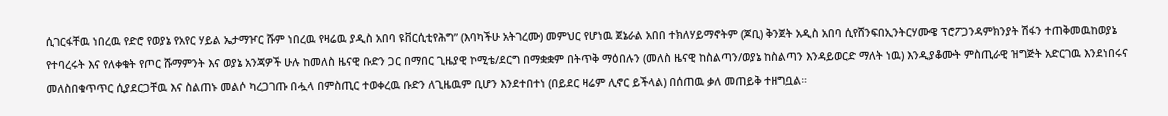ሲገርፋቸዉ ነበረዉ የድሮ የወያኔ የአየር ሃይል ኤታማዦር ሹም ነበረዉ የዛሬዉ ያዲስ አበባ ዩቨርሲቲየሕግ” (እባካችሁ አትገረሙ) መምህር የሆነዉ ጀኔራል አበበ ተክለሃይማኖትም (ጆቢ) ቅንጀት አዲስ አበባ ሲየሸንፍበኢንትርሃሙዌ ፕሮፖጋንዳምክንያት ሽፋን ተጠቅመዉከወያኔ የተባረሩት እና የለቀቁት የጦር ሹማምንት እና ወያኔ አንጃዎች ሁሉ ከመለስ ዜናዊ ቡድን ጋር በማበር ጊዜያዊ ኮሚቴ/ደርግ በማቋቋም በትጥቅ ማዕበሉን (መለስ ዜናዊ ከስልጣን/ወያኔ ከስልጣን እንዳይወርድ ማለት ነዉ) እንዲያቆሙት ምስጢራዊ ዝግጅት አድርገዉ እንደነበሩና መለስበቁጥጥር ሲያደርጋቸዉ እና ስልጠኑ መልሶ ካረጋገጡ በሗላ በምስጢር ተወቀረዉ ቡድን ለጊዜዉም ቢሆን እንደተበተነ (በይደር ዛሬም ሊኖር ይችላል) በሰጠዉ ቃለ መጠይቅ ተዘግቧል።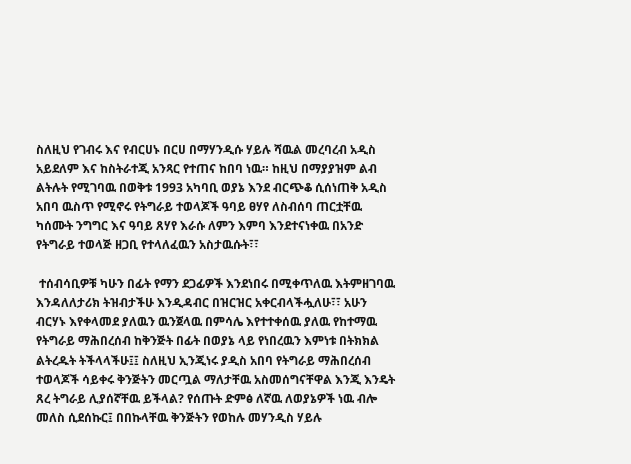ስለዚህ የገብሩ እና የብርሀኑ በርሀ በማሃንዲሱ ሃይሉ ሻዉል መረባረብ አዲስ አይደለም እና ከስትራተጂ አንጻር የተጠና ከበባ ነዉ። ከዚህ በማያያዝም ልብ ልትሉት የሚገባዉ በወቅቱ 1993 አካባቢ ወያኔ እንደ ብርጭቆ ሲሰነጠቅ አዲስ አበባ ዉስጥ የሚኖሩ የትግራይ ተወላጆች ዓባይ ፀሃየ ለስብሰባ ጠርቷቸዉ ካሰሙት ንግግር እና ዓባይ ጸሃየ እራሱ ለምን እምባ እንደተናነቀዉ በአንድ የትግራይ ተወላጅ ዘጋቢ የተላለፈዉን አስታዉሱት፣፣

 ተሰብሳቢዎቹ ካሁን በፊት የማን ደጋፊዎች እንደነበሩ በሚቀጥለዉ እትምዘገባዉ እንዳለለታሪክ ትዝብታችሁ እንዲዳብር በዝርዝር አቀርብላችሗለሁ፣፣ አሁን ብርሃኑ እየቀላመደ ያለዉን ዉንጀላዉ በምሳሌ እየተተቀሰዉ ያለዉ የከተማዉ የትግራይ ማሕበረሰብ ከቅንጅት በፊት በወያኔ ላይ የነበረዉን እምነቱ በትክክል ልትረዱት ትችላላችሁ፤፤ ስለዚህ ኢንጂነሩ ያዲስ አበባ የትግራይ ማሕበረሰብ ተወላጆች ሳይቀሩ ቅንጅትን መርጧል ማለታቸዉ አስመሰግናቸዋል እንጂ እንዴት ጸረ ትግራይ ሊያሰኛቸዉ ይችላል? የሰጡት ድምፅ ለኛዉ ለወያኔዎች ነዉ ብሎ መለስ ሲደሰኩር፤ በበኩላቸዉ ቅንጅትን የወከሉ መሃንዲስ ሃይሉ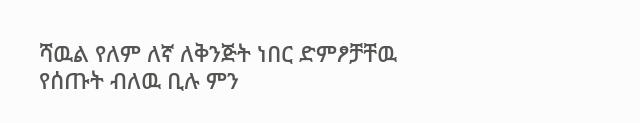ሻዉል የለም ለኛ ለቅንጅት ነበር ድምፆቻቸዉ የሰጡት ብለዉ ቢሉ ምን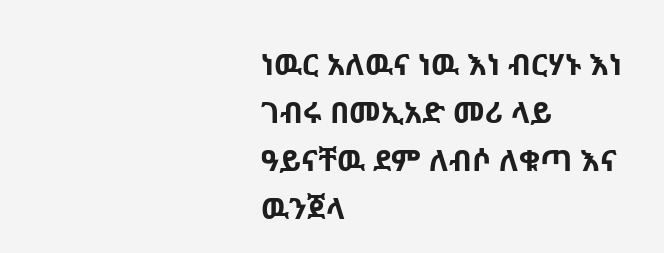ነዉር አለዉና ነዉ እነ ብርሃኑ እነ ገብሩ በመኢአድ መሪ ላይ ዓይናቸዉ ደም ለብሶ ለቁጣ እና ዉንጀላ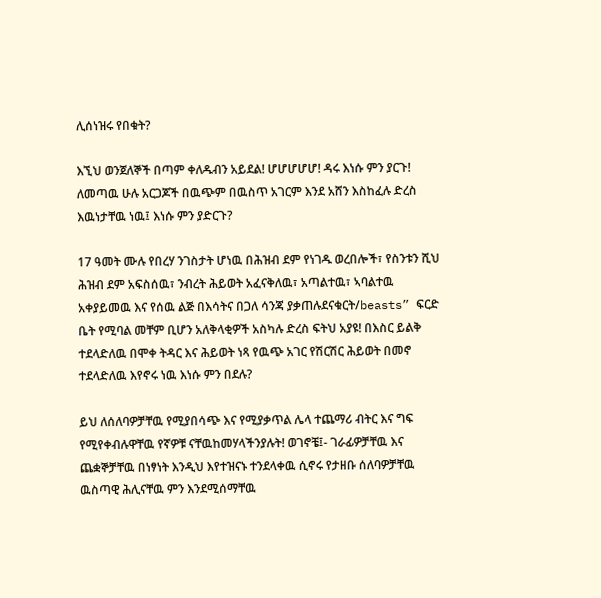ሊሰነዝሩ የበቁት?

እኚህ ወንጀለኞች በጣም ቀለዱብን አይደል! ሆሆሆሆሆ! ዳሩ እነሱ ምን ያርጉ! ለመጣዉ ሁሉ አርጋጆች በዉጭም በዉስጥ አገርም እንደ አሸን እስከፈሉ ድረስ እዉነታቸዉ ነዉ፤ እነሱ ምን ያድርጉ?

17 ዓመት ሙሉ የበረሃ ንገስታት ሆነዉ በሕዝብ ደም የነገዱ ወረበሎች፣ የስንቱን ሺህ ሕዝብ ደም አፍስሰዉ፣ ንብረት ሕይወት አፈናቅለዉ፣ አጣልተዉ፣ ኣባልተዉ አቀያይመዉ እና የሰዉ ልጅ በእሳትና በጋለ ሳንጃ ያቃጠሉደናቁርት/beasts” ፍርድ ቤት የሚባል መቸም ቢሆን አለቅላቂዎች አስካሉ ድረስ ፍትህ አያዩ! በእስር ይልቅ ተደላድለዉ በሞቀ ትዳር እና ሕይወት ነጻ የዉጭ አገር የሽርሽር ሕይወት በመኖ ተደላድለዉ እየኖሩ ነዉ እነሱ ምን በደሉ?

ይህ ለሰለባዎቻቸዉ የሚያበሳጭ እና የሚያቃጥል ሌላ ተጨማሪ ብትር እና ግፍ የሚየቀብሉዋቸዉ የኛዎቹ ናቸዉከመሃላችንያሉት! ወገኖቼ፤- ገራፊዎቻቸዉ እና ጨቋኞቻቸዉ በነፃነት እንዲህ እየተዝናኑ ተንደላቀዉ ሲኖሩ የታዘቡ ሰለባዎቻቸዉ ዉስጣዊ ሕሊናቸዉ ምን እንደሚሰማቸዉ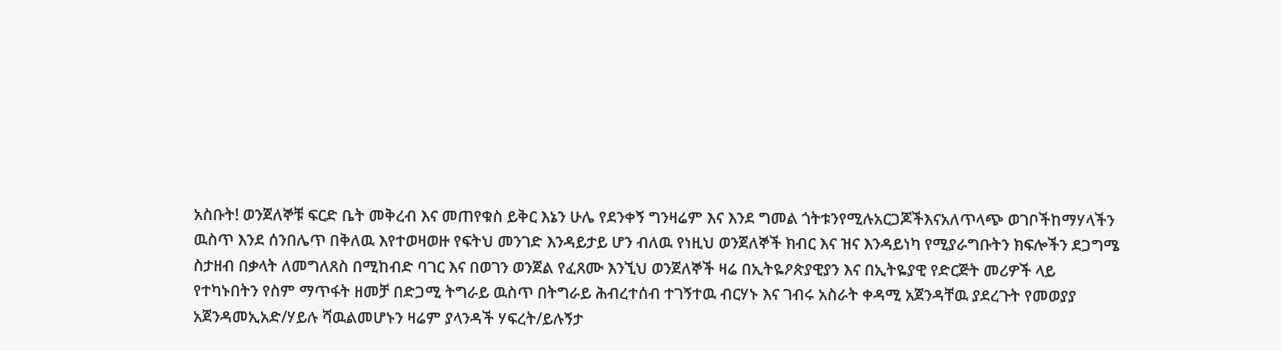አስቡት! ወንጀለኞቹ ፍርድ ቤት መቅረብ እና መጠየቁስ ይቅር እኔን ሁሌ የደንቀኝ ግንዛሬም እና እንደ ግመል ጎትቱንየሚሉአርጋጆችእናአለጥላጭ ወገቦችከማሃላችን ዉስጥ እንደ ሰንበሌጥ በቅለዉ እየተወዛወዙ የፍትህ መንገድ እንዳይታይ ሆን ብለዉ የነዚህ ወንጀለኞች ክብር እና ዝና እንዳይነካ የሚያራግቡትን ክፍሎችን ደጋግሜ ስታዘብ በቃላት ለመግለጸስ በሚከብድ ባገር እና በወገን ወንጀል የፈጸሙ እንኚህ ወንጀለኞች ዛሬ በኢትዬዖጵያዊያን እና በኢትዬያዊ የድርጅት መሪዎች ላይ የተካኑበትን የስም ማጥፋት ዘመቻ በድጋሚ ትግራይ ዉስጥ በትግራይ ሕብረተሰብ ተገኝተዉ ብርሃኑ እና ገብሩ አስራት ቀዳሚ አጀንዳቸዉ ያደረጉት የመወያያ አጀንዳመኢአድ/ሃይሉ ሻዉልመሆኑን ዛሬም ያላንዳች ሃፍረት/ይሉኝታ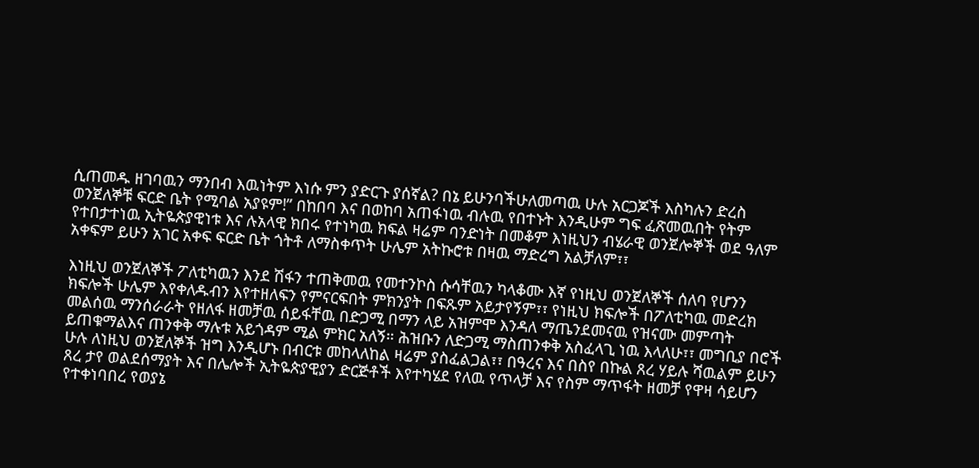ሲጠመዱ ዘገባዉን ማንበብ እዉነትም እነሱ ምን ያድርጉ ያሰኛል? በኔ ይሁንባችሁለመጣዉ ሁሉ አርጋጆች እስካሉን ድረስ ወንጀለኞቹ ፍርድ ቤት የሚባል አያዩም!” በከበባ እና በወከባ አጠፋነዉ ብሉዉ የበተኑት እንዲሁም ግፍ ፈጽመዉበት የትም የተበታተነዉ ኢትዬጵያዊነቱ እና ሉአላዊ ክበሩ የተነካዉ ክፍል ዛሬም ባንድነት በመቆም እነዚህን ብሄራዊ ወንጀሎኞች ወደ ዓለም አቀፍም ይሁን አገር አቀፍ ፍርድ ቤት ጎትቶ ለማስቀጥት ሁሌም አትኩሮቱ በዛዉ ማድረግ አልቻለም፣፣

እነዚህ ወንጀለኞች ፖለቲካዉን እንደ ሽፋን ተጠቅመዉ የመተንኮስ ሱሳቸዉን ካላቆሙ እኛ የነዚህ ወንጀለኞች ሰለባ የሆንን ክፍሎች ሁሌም እየቀለዱብን እየተዘለፍን የምናርፍበት ምክንያት በፍጹም አይታየኝም፣፣ የነዚህ ክፍሎች በፖለቲካዉ መድረክ መልሰዉ ማንሰራራት የዘለፋ ዘመቻዉ ሰይፋቸዉ በድጋሚ በማን ላይ አዝምሞ እንዳለ ማጤንደመናዉ የዝናሙ መምጣት ይጠቁማልእና ጠንቀቅ ማሉቱ አይጎዳም ሚል ምክር አለኝ። ሕዝቡን ለድጋሚ ማስጠንቀቅ አስፈላጊ ነዉ እላለሁ፣፣ መግቢያ በሮች ሁሉ ለነዚህ ወንጀለኞች ዝግ እንዲሆኑ በብርቱ መከላለከል ዛሬም ያስፈልጋል፣፣ በዓረና እና በስየ በኩል ጸረ ሃይሉ ሻዉልም ይሁን ጸረ ታየ ወልደሰማያት እና በሌሎች ኢትዬጵያዊያን ድርጅቶች እየተካሄደ የለዉ የጥላቻ እና የስም ማጥፋት ዘመቻ የዋዛ ሳይሆን የተቀነባበረ የወያኔ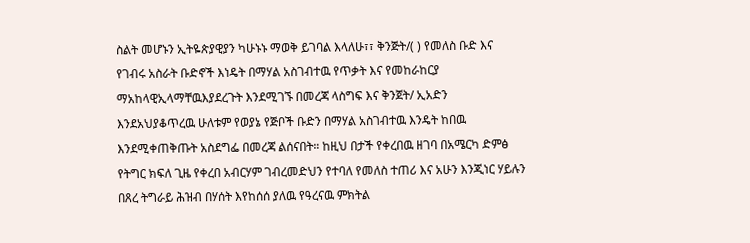ስልት መሆኑን ኢትዬጵያዊያን ካሁኑኑ ማወቅ ይገባል እላለሁ፣፣ ቅንጅት/( ) የመለስ ቡድ እና የገብሩ አስራት ቡድኖች እነዴት በማሃል አስገብተዉ የጥቃት እና የመከራከርያ ማአከላዊኢላማቸዉእያደረጉት እንደሚገኙ በመረጃ ላስግፍ እና ቅንጀት/ ኢአድን እንደአህያቆጥረዉ ሁለቱም የወያኔ የጅቦች ቡድን በማሃል አስገብተዉ እንዴት ከበዉ እንደሚቀጠቅጡት አስደግፌ በመረጃ ልሰናበት። ከዚህ በታች የቀረበዉ ዘገባ በአሜርካ ድምፅ የትግር ክፍለ ጊዜ የቀረበ አብርሃም ገብረመድህን የተባለ የመለስ ተጠሪ እና አሁን እንጂነር ሃይሉን በጸረ ትግራይ ሕዝብ በሃሰት እየከሰሰ ያለዉ የዓረናዉ ምክትል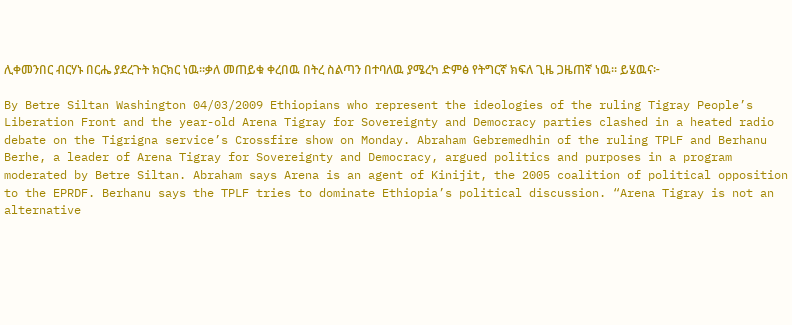ሊቀመንበር ብርሃኑ በርሔ ያደረጉት ክርክር ነዉ።ቃለ መጠይቁ ቀረበዉ በትረ ስልጣን በተባለዉ ያሜረካ ድምፅ የትግርኛ ክፍለ ጊዜ ጋዜጠኛ ነዉ። ይሄዉና፦

By Betre Siltan Washington 04/03/2009 Ethiopians who represent the ideologies of the ruling Tigray People’s Liberation Front and the year-old Arena Tigray for Sovereignty and Democracy parties clashed in a heated radio debate on the Tigrigna service’s Crossfire show on Monday. Abraham Gebremedhin of the ruling TPLF and Berhanu Berhe, a leader of Arena Tigray for Sovereignty and Democracy, argued politics and purposes in a program moderated by Betre Siltan. Abraham says Arena is an agent of Kinijit, the 2005 coalition of political opposition to the EPRDF. Berhanu says the TPLF tries to dominate Ethiopia’s political discussion. “Arena Tigray is not an alternative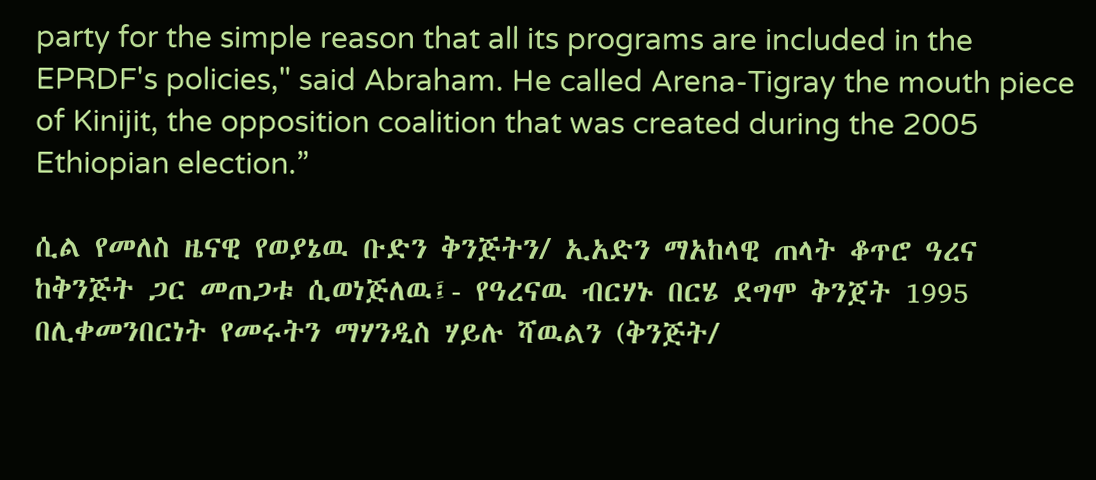party for the simple reason that all its programs are included in the EPRDF's policies," said Abraham. He called Arena-Tigray the mouth piece of Kinijit, the opposition coalition that was created during the 2005 Ethiopian election.”

ሲል የመለስ ዜናዊ የወያኔዉ ቡድን ቅንጅትን/ ኢአድን ማአከላዊ ጠላት ቆጥሮ ዓረና ከቅንጅት ጋር መጠጋቱ ሲወነጅለዉ፤- የዓረናዉ ብርሃኑ በርሄ ደግሞ ቅንጀት 1995 በሊቀመንበርነት የመሩትን ማሃንዲስ ሃይሉ ሻዉልን (ቅንጅት/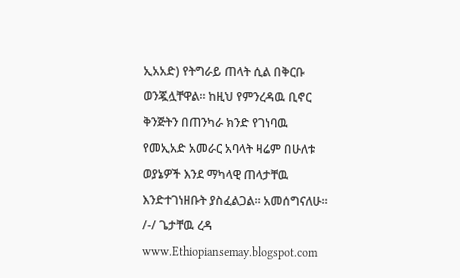ኢአአድ) የትግራይ ጠላት ሲል በቅርቡ ወንጇሏቸዋል። ከዚህ የምንረዳዉ ቢኖር ቅንጅትን በጠንካራ ክንድ የገነባዉ የመኢአድ አመራር አባላት ዛሬም በሁለቱ ወያኔዎች እንደ ማካላዊ ጠላታቸዉ እንድተገነዘቡት ያስፈልጋል። አመሰግናለሁ። /-/ ጌታቸዉ ረዳ www.Ethiopiansemay.blogspot.com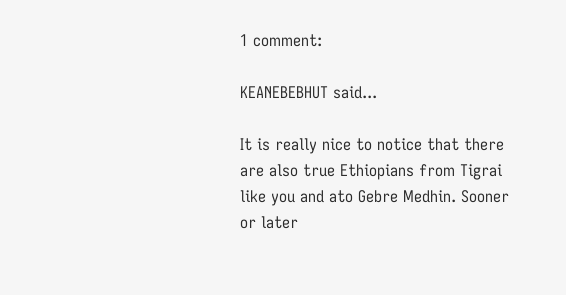1 comment:

KEANEBEBHUT said...

It is really nice to notice that there are also true Ethiopians from Tigrai like you and ato Gebre Medhin. Sooner or later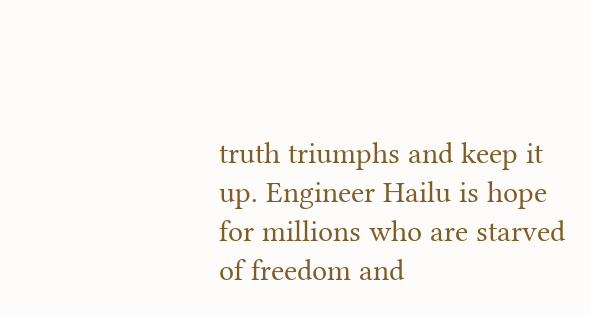truth triumphs and keep it up. Engineer Hailu is hope for millions who are starved of freedom and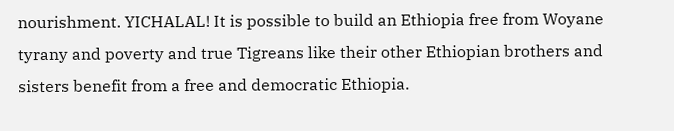nourishment. YICHALAL! It is possible to build an Ethiopia free from Woyane tyrany and poverty and true Tigreans like their other Ethiopian brothers and sisters benefit from a free and democratic Ethiopia.